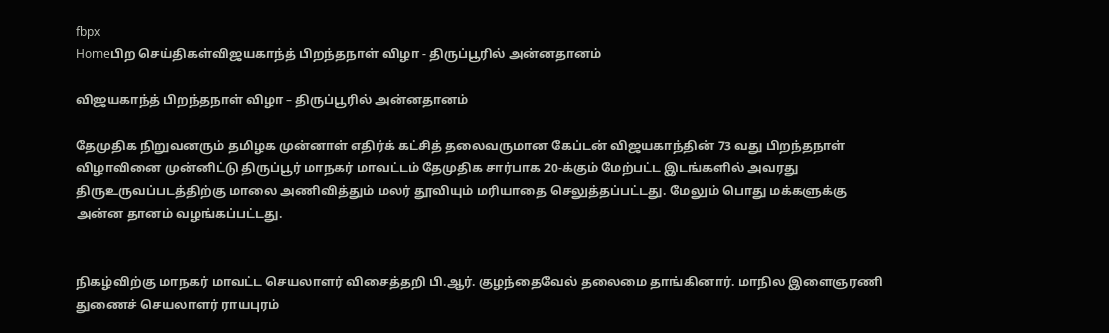fbpx
Homeபிற செய்திகள்விஜயகாந்த் பிறந்தநாள் விழா - திருப்பூரில் அன்னதானம்

விஜயகாந்த் பிறந்தநாள் விழா – திருப்பூரில் அன்னதானம்

தேமுதிக நிறுவனரும் தமிழக முன்னாள் எதிர்க் கட்சித் தலைவருமான கேப்டன் விஜயகாந்தின் 73 வது பிறந்தநாள் விழாவினை முன்னிட்டு திருப்பூர் மாநகர் மாவட்டம் தேமுதிக சார்பாக 20-க்கும் மேற்பட்ட இடங்களில் அவரது திருஉருவப்படத்திற்கு மாலை அணிவித்தும் மலர் தூவியும் மரியாதை செலுத்தப்பட்டது. மேலும் பொது மக்களுக்கு அன்ன தானம் வழங்கப்பட்டது.


நிகழ்விற்கு மாநகர் மாவட்ட செயலாளர் விசைத்தறி பி.ஆர். குழந்தைவேல் தலைமை தாங்கினார். மாநில இளைஞரணி துணைச் செயலாளர் ராயபுரம்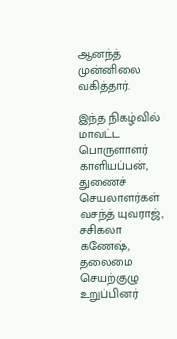ஆனந்த் முன்னிலை வகித்தார்.

இந்த நிகழ்வில் மாவட்ட பொருளாளர் காளியப்பன், துணைச் செயலாளர்கள் வசந்த் யுவராஜ், சசிகலா கணேஷ், தலைமை செயற்குழு உறுப்பினர்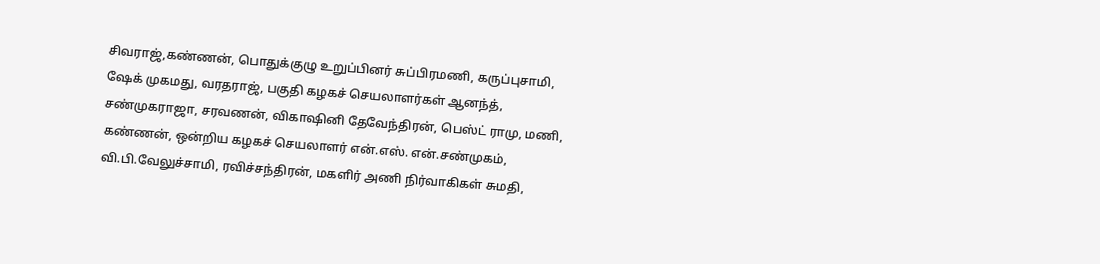சிவராஜ்,கண்ணன், பொதுக்குழு உறுப்பினர் சுப்பிரமணி, கருப்புசாமி, ஷேக் முகமது, வரதராஜ், பகுதி கழகச் செயலாளர்கள் ஆனந்த், சண்முகராஜா, சரவணன், விகாஷினி தேவேந்திரன், பெஸ்ட் ராமு, மணி, கண்ணன், ஒன்றிய கழகச் செயலாளர் என்.எஸ். என்.சண்முகம், வி.பி.வேலுச்சாமி, ரவிச்சந்திரன், மகளிர் அணி நிர்வாகிகள் சுமதி,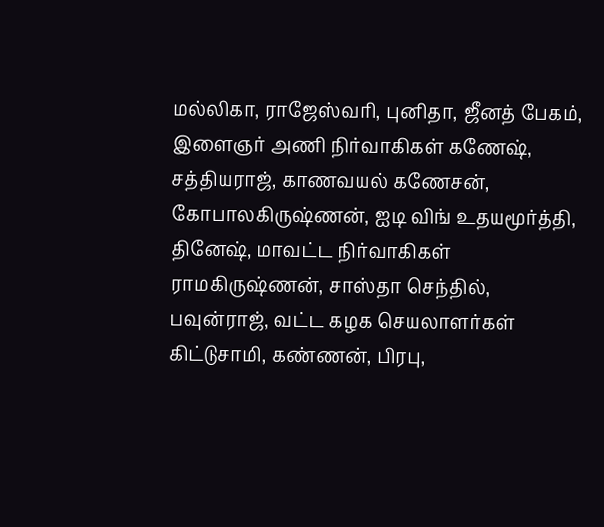மல்லிகா, ராஜேஸ்வரி, புனிதா, ஜீனத் பேகம், இளைஞர் அணி நிர்வாகிகள் கணேஷ், சத்தியராஜ், காணவயல் கணேசன், கோபாலகிருஷ்ணன், ஐடி விங் உதயமூர்த்தி, தினேஷ், மாவட்ட நிர்வாகிகள் ராமகிருஷ்ணன், சாஸ்தா செந்தில், பவுன்ராஜ், வட்ட கழக செயலாளர்கள் கிட்டுசாமி, கண்ணன், பிரபு,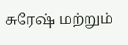சுரேஷ் மற்றும்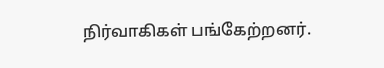நிர்வாகிகள் பங்கேற்றனர்.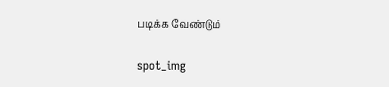படிக்க வேண்டும்

spot_img